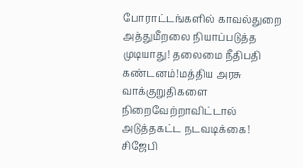போராட்டங்களில் காவல்துறை அத்துமீறலை நியாப்படுத்த முடியாது! தலைமை நீதிபதி கண்டனம்!மத்திய அரசு வாக்குறுதிகளை நிறைவேற்றாவிட்டால் அடுத்தகட்ட நடவடிக்கை! சிஜேபி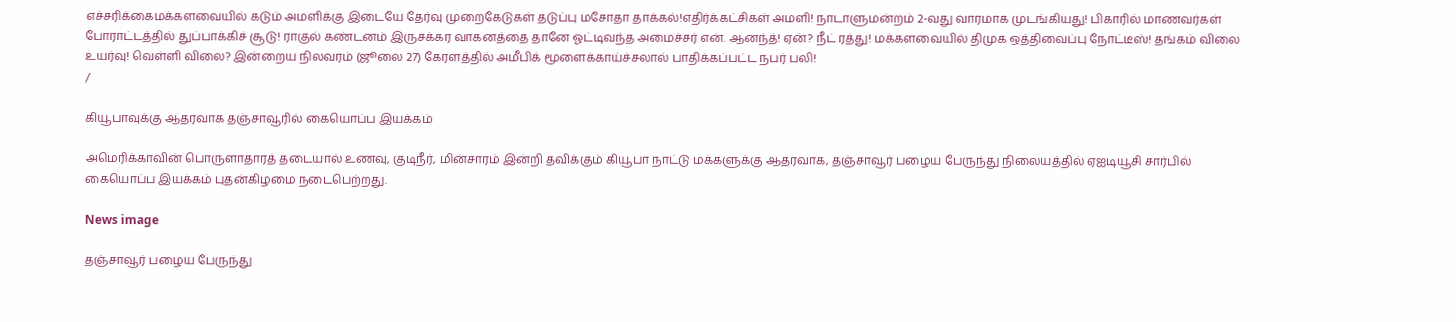எச்சரிக்கைமக்களவையில் கடும் அமளிக்கு இடையே தேர்வு முறைகேடுகள் தடுப்பு மசோதா தாக்கல்!எதிர்க்கட்சிகள் அமளி! நாடாளுமன்றம் 2-வது வாரமாக முடங்கியது! பிகாரில் மாணவர்கள் போராட்டத்தில் துப்பாக்கிச் சூடு! ராகுல் கண்டனம் இருசக்கர வாகனத்தை தானே ஓட்டிவந்த அமைச்சர் என். ஆனந்த்! ஏன்? நீட் ரத்து! மக்களவையில் திமுக ஒத்திவைப்பு நோட்டீஸ்! தங்கம் விலை உயர்வு! வெள்ளி விலை? இன்றைய நிலவரம் (ஜூலை 27) கேரளத்தில் அமீபிக் மூளைக்காய்ச்சலால் பாதிக்கப்பட்ட நபர் பலி!
/

கியூபாவுக்கு ஆதரவாக தஞ்சாவூரில் கையொப்ப இயக்கம்

அமெரிக்காவின் பொருளாதாரத் தடையால் உணவு, குடிநீர், மின்சாரம் இன்றி தவிக்கும் கியூபா நாட்டு மக்களுக்கு ஆதரவாக, தஞ்சாவூர் பழைய பேருந்து நிலையத்தில் ஏஐடியூசி சார்பில் கையொப்ப இயக்கம் புதன்கிழமை நடைபெற்றது.

News image

தஞ்சாவூர் பழைய பேருந்து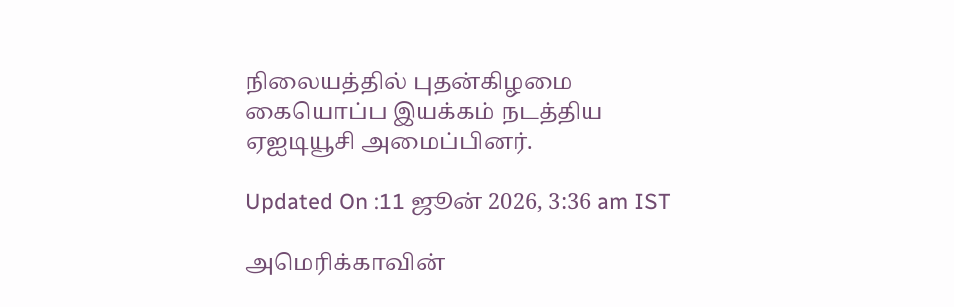நிலையத்தில் புதன்கிழமை கையொப்ப இயக்கம் நடத்திய ஏஐடியூசி அமைப்பினர்.

Updated On :11 ஜூன் 2026, 3:36 am IST

அமெரிக்காவின்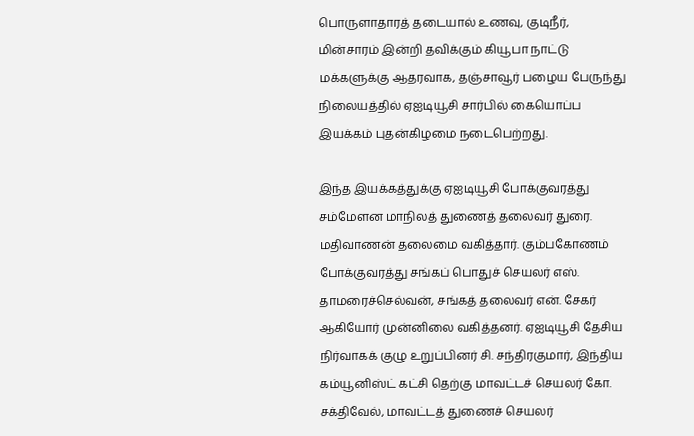பொருளாதாரத் தடையால் உணவு, குடிநீர், மின்சாரம் இன்றி தவிக்கும் கியூபா நாட்டு மக்களுக்கு ஆதரவாக, தஞ்சாவூர் பழைய பேருந்து நிலையத்தில் ஏஐடியூசி சார்பில் கையொப்ப இயக்கம் புதன்கிழமை நடைபெற்றது.

இந்த இயக்கத்துக்கு ஏஐடியூசி போக்குவரத்து சம்மேளன மாநிலத் துணைத் தலைவர் துரை. மதிவாணன் தலைமை வகித்தார். கும்பகோணம் போக்குவரத்து சங்கப் பொதுச் செயலர் எஸ். தாமரைச்செல்வன், சங்கத் தலைவர் என். சேகர் ஆகியோர் முன்னிலை வகித்தனர். ஏஐடியூசி தேசிய நிர்வாகக் குழு உறுப்பினர் சி. சந்திரகுமார், இந்திய கம்யூனிஸ்ட் கட்சி தெற்கு மாவட்டச் செயலர் கோ. சக்திவேல், மாவட்டத் துணைச் செயலர்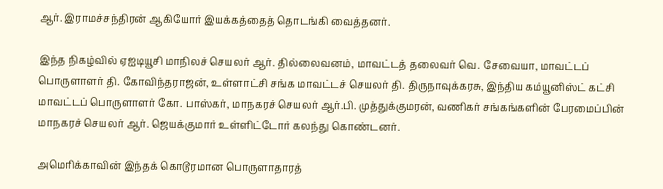ஆர். இராமச்சந்திரன் ஆகியோர் இயக்கத்தைத் தொடங்கி வைத்தனர்.

இந்த நிகழ்வில் ஏஐடியூசி மாநிலச் செயலர் ஆர். தில்லைவனம், மாவட்டத் தலைவர் வெ. சேவையா, மாவட்டப் பொருளாளர் தி. கோவிந்தராஜன், உள்ளாட்சி சங்க மாவட்டச் செயலர் தி. திருநாவுக்கரசு, இந்திய கம்யூனிஸ்ட் கட்சி மாவட்டப் பொருளாளர் கோ. பாஸ்கர், மாநகரச் செயலர் ஆர்.பி. முத்துக்குமரன், வணிகர் சங்கங்களின் பேரமைப்பின் மாநகரச் செயலர் ஆர். ஜெயக்குமார் உள்ளிட்டோர் கலந்து கொண்டனர்.

அமெரிக்காவின் இந்தக் கொடூரமான பொருளாதாரத்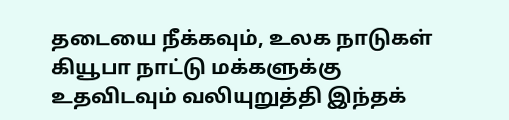தடையை நீக்கவும், உலக நாடுகள் கியூபா நாட்டு மக்களுக்கு உதவிடவும் வலியுறுத்தி இந்தக்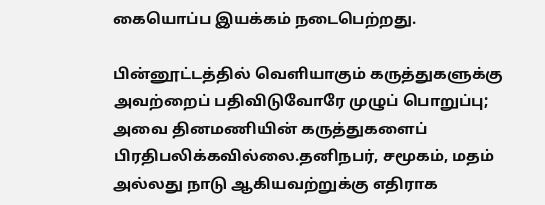கையொப்ப இயக்கம் நடைபெற்றது.

பின்னூட்டத்தில் வெளியாகும் கருத்துகளுக்கு அவற்றைப் பதிவிடுவோரே முழுப் பொறுப்பு; அவை தினமணியின் கருத்துகளைப் பிரதிபலிக்கவில்லை.தனிநபர், சமூகம், மதம் அல்லது நாடு ஆகியவற்றுக்கு எதிராக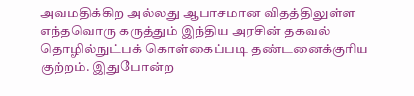அவமதிக்கிற அல்லது ஆபாசமான விதத்திலுள்ள எந்தவொரு கருத்தும் இந்திய அரசின் தகவல் தொழில்நுட்பக் கொள்கைப்படி தண்டனைக்குரிய குற்றம். இதுபோன்ற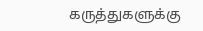கருத்துகளுக்கு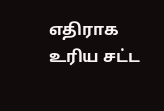எதிராக உரிய சட்ட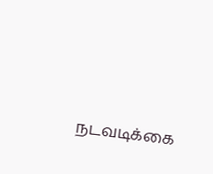நடவடிக்கை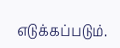எடுக்கப்படும்.